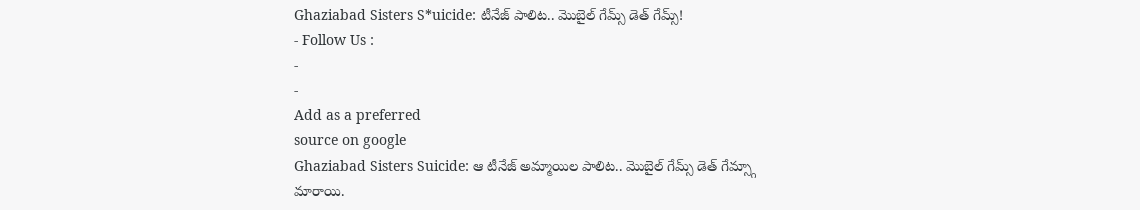Ghaziabad Sisters S*uicide: టీనేజ్ పాలిట.. మొబైల్ గేమ్స్ డెత్ గేమ్స్!
- Follow Us :
-
-
Add as a preferred
source on google
Ghaziabad Sisters Suicide: ఆ టీనేజ్ అమ్మాయిల పాలిట.. మొబైల్ గేమ్స్ డెత్ గేమ్స్గా మారాయి.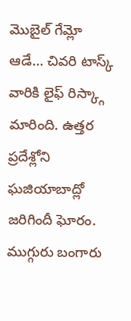మొబైల్ గేమ్లో ఆడే… చివరి టాస్క్ వారికి లైఫ్ రిస్క్గా మారింది. ఉత్తర ప్రదేశ్లోని ఘజియాబాద్లో జరిగిందీ ఘోరం. ముగ్గురు బంగారు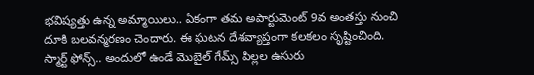భవిష్యత్తు ఉన్న అమ్మాయిలు.. ఏకంగా తమ అపార్టుమెంట్ 9వ అంతస్తు నుంచి దూకి బలవన్మరణం చెందారు. ఈ ఘటన దేశవ్యాప్తంగా కలకలం సృష్టించింది.
స్మార్ట్ ఫోన్స్.. అందులో ఉండే మొబైల్ గేమ్స్ పిల్లల ఉసురు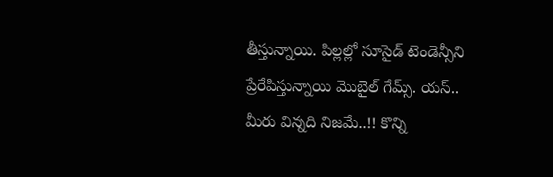తీస్తున్నాయి. పిల్లల్లో సూసైడ్ టెండెన్సీని ప్రేరేపిస్తున్నాయి మొబైల్ గేమ్స్. యస్.. మీరు విన్నది నిజమే..!! కొన్ని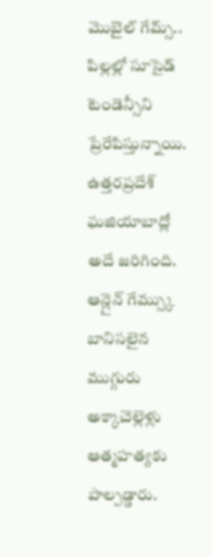మొబైల్ గేమ్స్.. పిల్లల్లో సూసైడ్ టెండెన్సీని ప్రేరేపిస్తున్నాయి. ఉత్తరప్రదేశ్ ఘజియాబాద్లో అదే జరిగింది. ఆన్లైన్ గేమ్స్కు బానిసలైన ముగ్గురు అక్కాచెల్లెళ్లు ఆత్మహత్యకు పాల్పడ్డారు.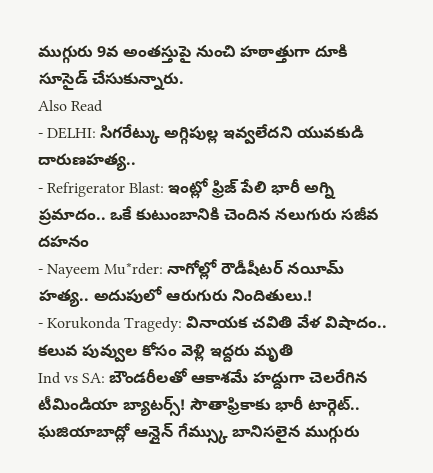ముగ్గురు 9వ అంతస్తుపై నుంచి హఠాత్తుగా దూకి సూసైడ్ చేసుకున్నారు.
Also Read
- DELHI: సిగరేట్కు అగ్గిపుల్ల ఇవ్వలేదని యువకుడి దారుణహత్య..
- Refrigerator Blast: ఇంట్లో ఫ్రిజ్ పేలి భారీ అగ్ని ప్రమాదం.. ఒకే కుటుంబానికి చెందిన నలుగురు సజీవ దహనం
- Nayeem Mu*rder: నాగోల్లో రౌడీషీటర్ నయీమ్ హత్య.. అదుపులో ఆరుగురు నిందితులు.!
- Korukonda Tragedy: వినాయక చవితి వేళ విషాదం.. కలువ పువ్వుల కోసం వెళ్లి ఇద్దరు మృతి
Ind vs SA: బౌండరీలతో ఆకాశమే హద్దుగా చెలరేగిన టీమిండియా బ్యాటర్స్! సౌతాఫ్రికాకు భారీ టార్గెట్..
ఘజియాబాద్లో ఆన్లైన్ గేమ్స్కు బానిసలైన ముగ్గురు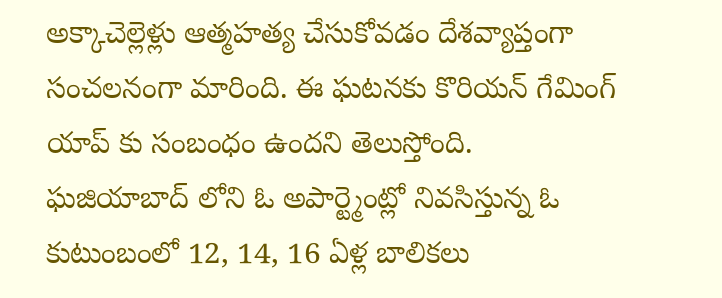అక్కాచెల్లెళ్లు ఆత్మహత్య చేసుకోవడం దేశవ్యాప్తంగా సంచలనంగా మారింది. ఈ ఘటనకు కొరియన్ గేమింగ్ యాప్ కు సంబంధం ఉందని తెలుస్తోంది. ఘజియాబాద్ లోని ఓ అపార్ట్మెంట్లో నివసిస్తున్న ఓ కుటుంబంలో 12, 14, 16 ఏళ్ల బాలికలు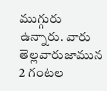ముగ్గురు ఉన్నారు. వారు తెల్లవారుజామున 2 గంటల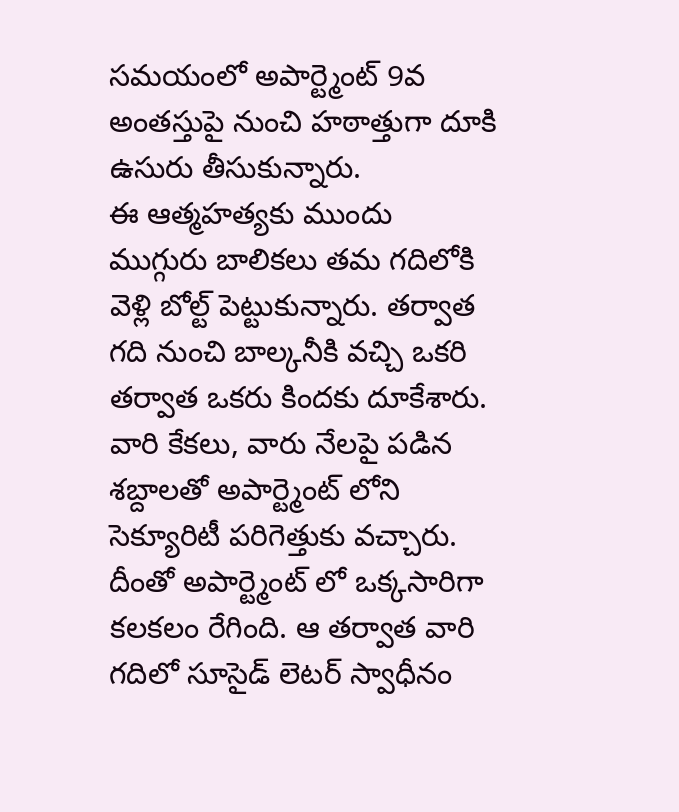సమయంలో అపార్ట్మెంట్ 9వ అంతస్తుపై నుంచి హఠాత్తుగా దూకి ఉసురు తీసుకున్నారు.
ఈ ఆత్మహత్యకు ముందు ముగ్గురు బాలికలు తమ గదిలోకి వెళ్లి బోల్ట్ పెట్టుకున్నారు. తర్వాత గది నుంచి బాల్కనీకి వచ్చి ఒకరి తర్వాత ఒకరు కిందకు దూకేశారు. వారి కేకలు, వారు నేలపై పడిన శబ్దాలతో అపార్ట్మెంట్ లోని సెక్యూరిటీ పరిగెత్తుకు వచ్చారు. దీంతో అపార్ట్మెంట్ లో ఒక్కసారిగా కలకలం రేగింది. ఆ తర్వాత వారి గదిలో సూసైడ్ లెటర్ స్వాధీనం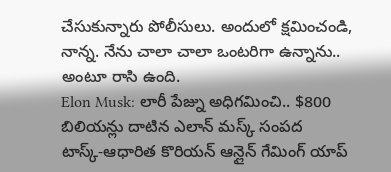చేసుకున్నారు పోలీసులు. అందులో క్షమించండి, నాన్న. నేను చాలా చాలా ఒంటరిగా ఉన్నాను.. అంటూ రాసి ఉంది.
Elon Musk: లారీ పేజ్ను అధిగమించి.. $800 బిలియన్లు దాటిన ఎలాన్ మస్క్ సంపద
టాస్క్-ఆధారిత కొరియన్ ఆన్లైన్ గేమింగ్ యాప్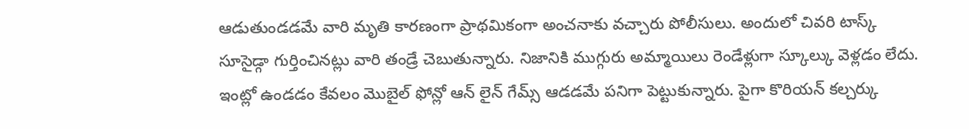ఆడుతుండడమే వారి మృతి కారణంగా ప్రాథమికంగా అంచనాకు వచ్చారు పోలీసులు. అందులో చివరి టాస్క్ సూసైడ్గా గుర్తించినట్లు వారి తండ్రే చెబుతున్నారు. నిజానికి ముగ్గురు అమ్మాయిలు రెండేళ్లుగా స్కూల్కు వెళ్లడం లేదు. ఇంట్లో ఉండడం కేవలం మొబైల్ ఫోన్లో ఆన్ లైన్ గేమ్స్ ఆడడమే పనిగా పెట్టుకున్నారు. పైగా కొరియన్ కల్చర్కు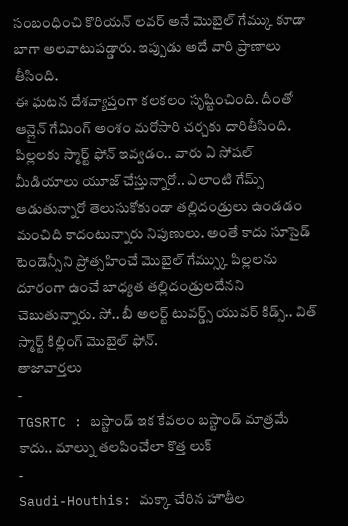సంబంధించి కొరియన్ లవర్ అనే మొబైల్ గేమ్కు కూడా బాగా అలవాటుపడ్డారు. ఇప్పుడు అదే వారి ప్రాణాలు తీసింది.
ఈ ఘటన దేశవ్యాప్తంగా కలకలం సృష్టించింది. దీంతో ఆన్లైన్ గేమింగ్ అంశం మరోసారి చర్చకు దారితీసింది. పిల్లలకు స్మార్ట్ ఫోన్ ఇవ్వడం.. వారు ఏ సోషల్ మీడియాలు యూజ్ చేస్తున్నారో.. ఎలాంటి గేమ్స్ ఆడుతున్నారో తెలుసుకోకుండా తల్లిదండ్రులు ఉండడం మంచిది కాదంటున్నారు నిపుణులు. అంతే కాదు సూసైడ్ టెండెన్సీని ప్రోత్సహించే మొబైల్ గేమ్స్కు పిల్లలను దూరంగా ఉంచే బాధ్యత తల్లిదండ్రులదేనని చెబుతున్నారు. సో.. బీ అలర్ట్ టువర్డ్స్ యువర్ కిడ్స్.. విత్ స్మార్ట్ కిల్లింగ్ మొబైల్ ఫోన్.
తాజావార్తలు
-
TGSRTC : బస్టాండ్ ఇక కేవలం బస్టాండ్ మాత్రమే కాదు.. మాల్ను తలపించేలా కొత్త లుక్
-
Saudi-Houthis: మక్కా చేరిన హౌతీల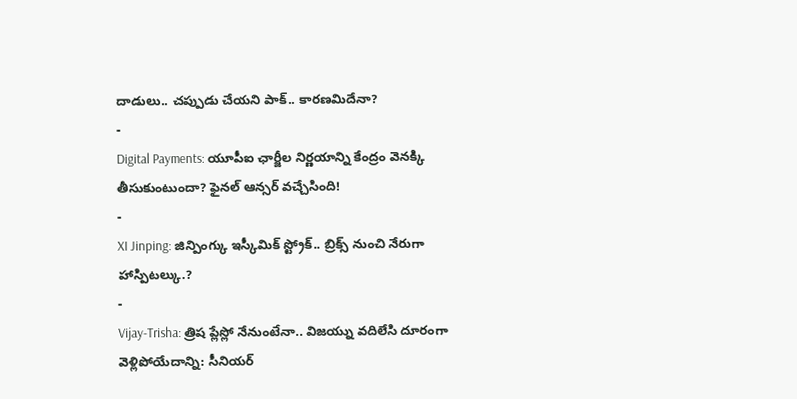దాడులు.. చప్పుడు చేయని పాక్.. కారణమిదేనా?
-
Digital Payments: యూపీఐ ఛార్జీల నిర్ణయాన్ని కేంద్రం వెనక్కి తీసుకుంటుందా? ఫైనల్ ఆన్సర్ వచ్చేసింది!
-
XI Jinping: జిన్పింగ్కు ఇస్కీమిక్ స్ట్రోక్.. బ్రిక్స్ నుంచి నేరుగా హాస్పిటల్కు.?
-
Vijay-Trisha: త్రిష ప్లేస్లో నేనుంటేనా.. విజయ్ను వదిలేసి దూరంగా వెళ్లిపోయేదాన్ని: సీనియర్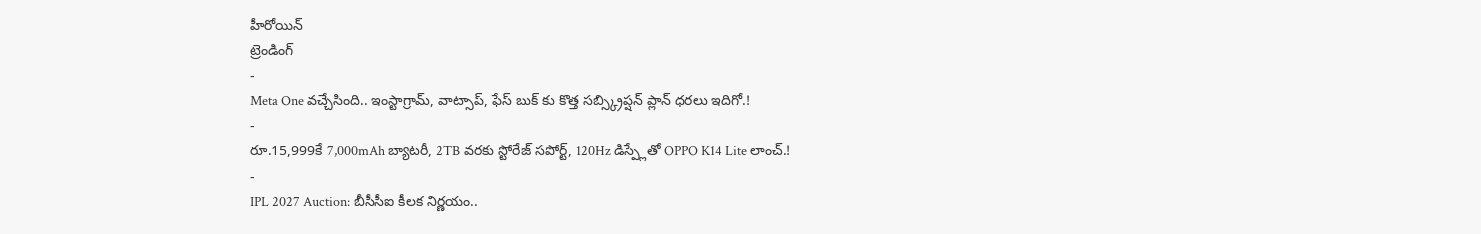హీరోయిన్
ట్రెండింగ్
-
Meta One వచ్చేసింది.. ఇంస్టాగ్రామ్, వాట్సాప్, ఫేస్ బుక్ కు కొత్త సబ్స్క్రిప్షన్ ప్లాన్ ధరలు ఇదిగో.!
-
రూ.15,999కే 7,000mAh బ్యాటరీ, 2TB వరకు స్టోరేజ్ సపోర్ట్, 120Hz డిస్ప్లేతో OPPO K14 Lite లాంచ్.!
-
IPL 2027 Auction: బీసీసీఐ కీలక నిర్ణయం..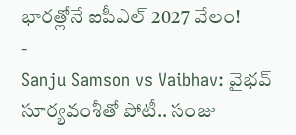భారత్లోనే ఐపీఎల్ 2027 వేలం!
-
Sanju Samson vs Vaibhav: వైభవ్ సూర్యవంశీతో పోటీ.. సంజు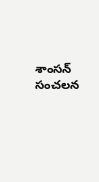శాంసన్ సంచలన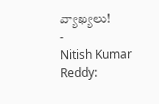వ్యాఖ్యలు!
-
Nitish Kumar Reddy: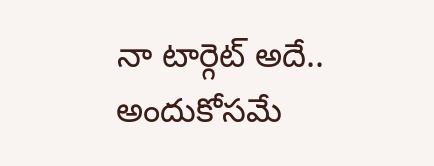నా టార్గెట్ అదే.. అందుకోసమే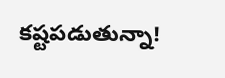కష్టపడుతున్నా!